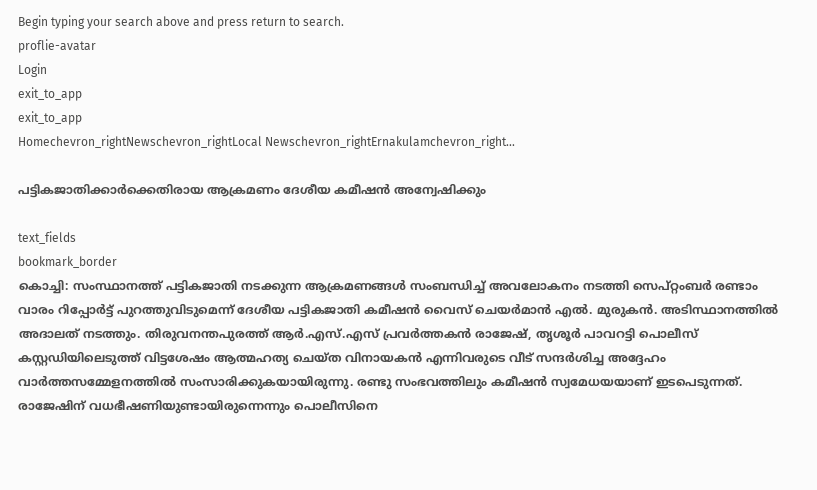Begin typing your search above and press return to search.
proflie-avatar
Login
exit_to_app
exit_to_app
Homechevron_rightNewschevron_rightLocal Newschevron_rightErnakulamchevron_right...

പട്ടികജാതിക്കാർക്കെതിരായ ആക്രമണം ദേശീയ കമീഷൻ അന്വേഷിക്കും

text_fields
bookmark_border
കൊച്ചി: സംസ്ഥാനത്ത് പട്ടികജാതി നടക്കുന്ന ആക്രമണങ്ങൾ സംബന്ധിച്ച് അവലോകനം നടത്തി സെപ്റ്റംബർ രണ്ടാം വാരം റിപ്പോർട്ട് പുറത്തുവിടുമെന്ന് ദേശീയ പട്ടികജാതി കമീഷൻ വൈസ് ചെയർമാൻ എൽ. മുരുകൻ. അടിസ്ഥാനത്തിൽ അദാലത് നടത്തും. തിരുവനന്തപുരത്ത് ആർ.എസ്.എസ് പ്രവർത്തകൻ രാജേഷ്, തൃശൂർ പാവറട്ടി പൊലീസ് കസ്റ്റഡിയിലെടുത്ത് വിട്ടശേഷം ആത്മഹത്യ ചെയ്ത വിനായകൻ എന്നിവരുടെ വീട് സന്ദർശിച്ച അദ്ദേഹം വാർത്തസമ്മേളനത്തിൽ സംസാരിക്കുകയായിരുന്നു. രണ്ടു സംഭവത്തിലും കമീഷൻ സ്വമേധയയാണ് ഇടപെടുന്നത്. രാജേഷിന് വധഭീഷണിയുണ്ടായിരുന്നെന്നും പൊലീസിനെ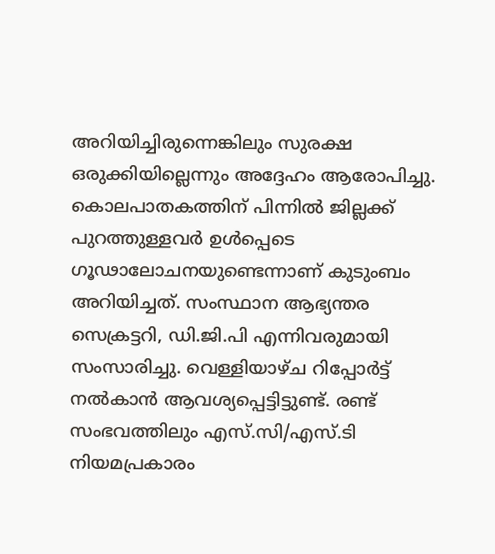അറിയിച്ചിരുന്നെങ്കിലും സുരക്ഷ ഒരുക്കിയില്ലെന്നും അദ്ദേഹം ആരോപിച്ചു. കൊലപാതകത്തിന് പിന്നിൽ ജില്ലക്ക് പുറത്തുള്ളവർ ഉൾപ്പെടെ ഗൂഢാലോചനയുണ്ടെന്നാണ് കുടുംബം അറിയിച്ചത്. സംസ്ഥാന ആഭ്യന്തര സെക്രട്ടറി, ഡി.ജി.പി എന്നിവരുമായി സംസാരിച്ചു. വെള്ളിയാഴ്ച റിപ്പോർട്ട് നൽകാൻ ആവശ്യപ്പെട്ടിട്ടുണ്ട്. രണ്ട് സംഭവത്തിലും എസ്.സി/എസ്.ടി നിയമപ്രകാരം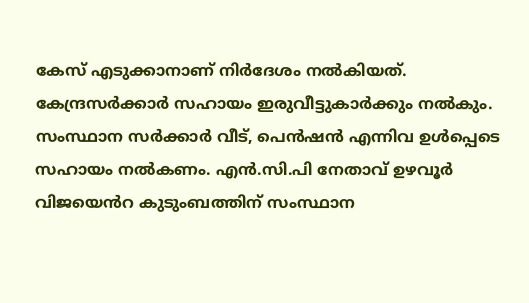കേസ് എടുക്കാനാണ് നിർദേശം നൽകിയത്. കേന്ദ്രസർക്കാർ സഹായം ഇരുവീട്ടുകാർക്കും നൽകും. സംസ്ഥാന സർക്കാർ വീട്, പെൻഷൻ എന്നിവ ഉൾപ്പെടെ സഹായം നൽകണം. എൻ.സി.പി നേതാവ് ഉഴവൂർ വിജയെൻറ കുടുംബത്തിന് സംസ്ഥാന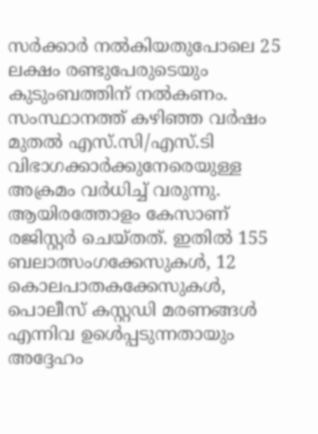സർക്കാർ നൽകിയതുപോലെ 25 ലക്ഷം രണ്ടുപേരുടെയും കുടുംബത്തിന് നൽകണം. സംസ്ഥാനത്ത് കഴിഞ്ഞ വർഷം മുതൽ എസ്.സി/എസ്.ടി വിഭാഗക്കാർക്കുനേരെയുള്ള അക്രമം വർധിച്ച് വരുന്നു. ആയിരത്തോളം കേസാണ് രജിസ്റ്റർ ചെയ്തത്. ഇതിൽ 155 ബലാത്സംഗക്കേസുകൾ, 12 കൊലപാതകക്കേസുകൾ, പൊലീസ് കസ്റ്റഡി മരണങ്ങൾ എന്നിവ ഉൾെപ്പടുന്നതായും അദ്ദേഹം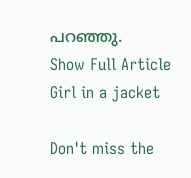പറഞ്ഞു.
Show Full Article
Girl in a jacket

Don't miss the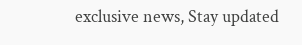exclusive news, Stay updated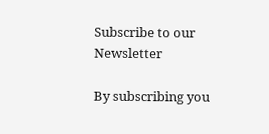Subscribe to our Newsletter

By subscribing you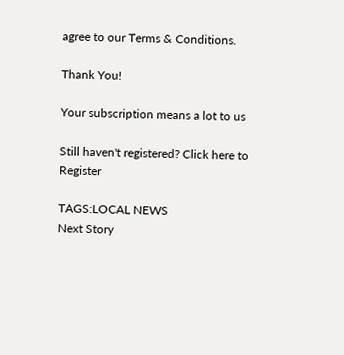agree to our Terms & Conditions.

Thank You!

Your subscription means a lot to us

Still haven't registered? Click here to Register

TAGS:LOCAL NEWS
Next Story